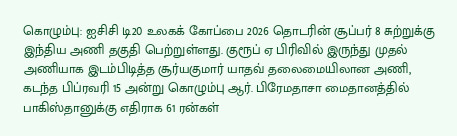கொழும்பு: ஐசிசி டி20 உலகக் கோப்பை 2026 தொடரின் சூப்பர் 8 சுற்றுக்கு இந்திய அணி தகுதி பெற்றுள்ளது. குரூப் ஏ பிரிவில் இருந்து முதல் அணியாக இடம்பிடித்த சூர்யகுமார் யாதவ் தலைமையிலான அணி, கடந்த பிப்ரவரி 15 அன்று கொழும்பு ஆர். பிரேமதாசா மைதானத்தில் பாகிஸ்தானுக்கு எதிராக 61 ரன்கள்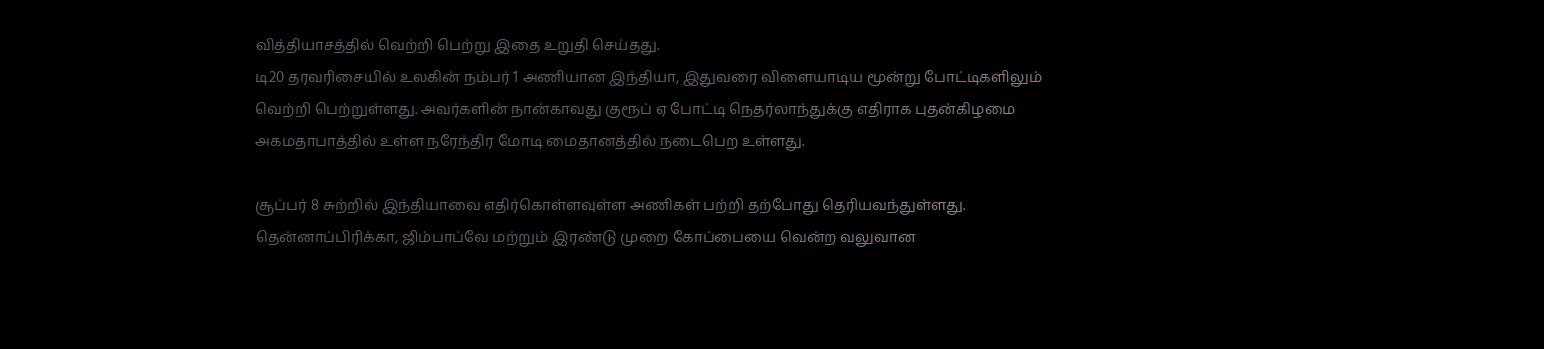வித்தியாசத்தில் வெற்றி பெற்று இதை உறுதி செய்தது.
டி20 தரவரிசையில் உலகின் நம்பர் 1 அணியான இந்தியா, இதுவரை விளையாடிய மூன்று போட்டிகளிலும் வெற்றி பெற்றுள்ளது. அவர்களின் நான்காவது குரூப் ஏ போட்டி நெதர்லாந்துக்கு எதிராக புதன்கிழமை அகமதாபாத்தில் உள்ள நரேந்திர மோடி மைதானத்தில் நடைபெற உள்ளது.

சூப்பர் 8 சுற்றில் இந்தியாவை எதிர்கொள்ளவுள்ள அணிகள் பற்றி தற்போது தெரியவந்துள்ளது. தென்னாப்பிரிக்கா, ஜிம்பாப்வே மற்றும் இரண்டு முறை கோப்பையை வென்ற வலுவான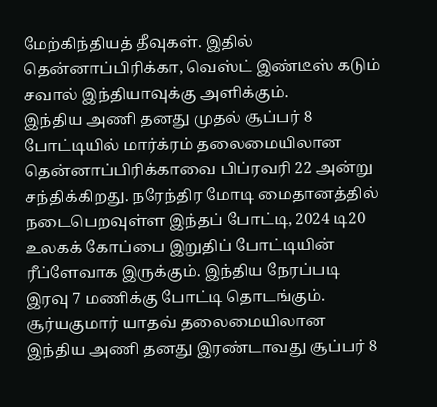மேற்கிந்தியத் தீவுகள். இதில் தென்னாப்பிரிக்கா, வெஸ்ட் இண்டீஸ் கடும் சவால் இந்தியாவுக்கு அளிக்கும்.
இந்திய அணி தனது முதல் சூப்பர் 8 போட்டியில் மார்க்ரம் தலைமையிலான தென்னாப்பிரிக்காவை பிப்ரவரி 22 அன்று சந்திக்கிறது. நரேந்திர மோடி மைதானத்தில் நடைபெறவுள்ள இந்தப் போட்டி, 2024 டி20 உலகக் கோப்பை இறுதிப் போட்டியின் ரீப்ளேவாக இருக்கும். இந்திய நேரப்படி இரவு 7 மணிக்கு போட்டி தொடங்கும்.
சூர்யகுமார் யாதவ் தலைமையிலான இந்திய அணி தனது இரண்டாவது சூப்பர் 8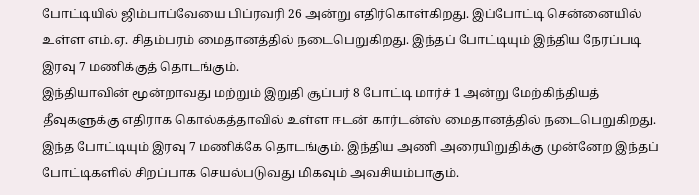போட்டியில் ஜிம்பாப்வேயை பிப்ரவரி 26 அன்று எதிர்கொள்கிறது. இப்போட்டி சென்னையில் உள்ள எம்.ஏ. சிதம்பரம் மைதானத்தில் நடைபெறுகிறது. இந்தப் போட்டியும் இந்திய நேரப்படி இரவு 7 மணிக்குத் தொடங்கும்.
இந்தியாவின் மூன்றாவது மற்றும் இறுதி சூப்பர் 8 போட்டி மார்ச் 1 அன்று மேற்கிந்தியத் தீவுகளுக்கு எதிராக கொல்கத்தாவில் உள்ள ஈடன் கார்டன்ஸ் மைதானத்தில் நடைபெறுகிறது. இந்த போட்டியும் இரவு 7 மணிக்கே தொடங்கும். இந்திய அணி அரையிறுதிக்கு முன்னேற இந்தப் போட்டிகளில் சிறப்பாக செயல்படுவது மிகவும் அவசியம்பாகும்.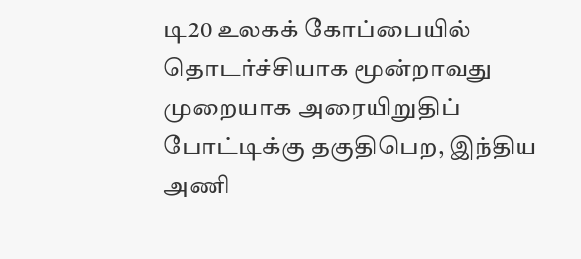டி20 உலகக் கோப்பையில் தொடர்ச்சியாக மூன்றாவது முறையாக அரையிறுதிப் போட்டிக்கு தகுதிபெற, இந்திய அணி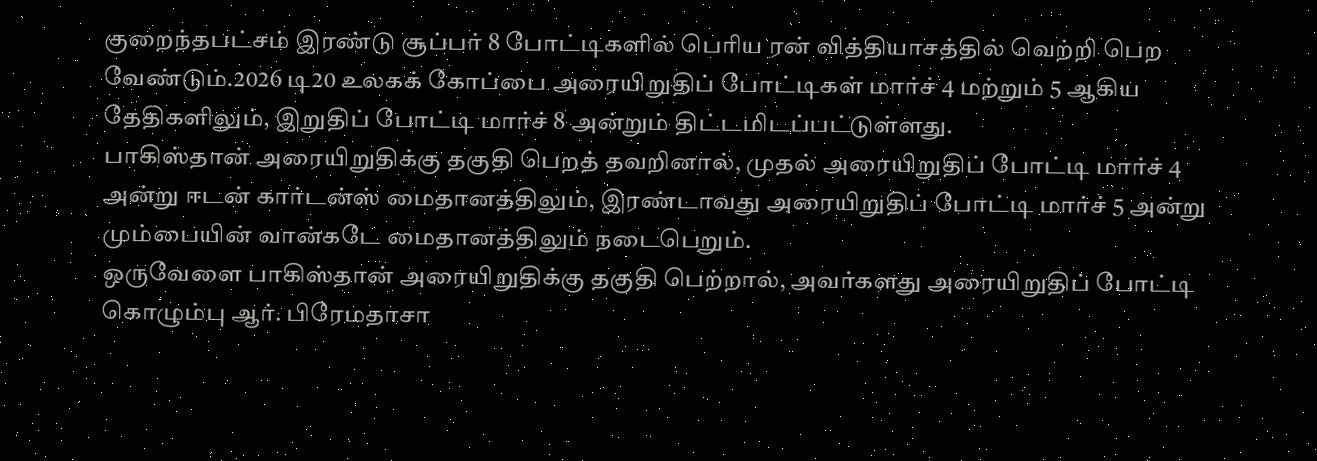குறைந்தபட்சம் இரண்டு சூப்பர் 8 போட்டிகளில் பெரிய ரன் வித்தியாசத்தில் வெற்றி பெற வேண்டும்.2026 டி20 உலகக் கோப்பை அரையிறுதிப் போட்டிகள் மார்ச் 4 மற்றும் 5 ஆகிய தேதிகளிலும், இறுதிப் போட்டி மார்ச் 8 அன்றும் திட்டமிடப்பட்டுள்ளது.
பாகிஸ்தான் அரையிறுதிக்கு தகுதி பெறத் தவறினால், முதல் அரையிறுதிப் போட்டி மார்ச் 4 அன்று ஈடன் கார்டன்ஸ் மைதானத்திலும், இரண்டாவது அரையிறுதிப் போட்டி மார்ச் 5 அன்று மும்பையின் வான்கடே மைதானத்திலும் நடைபெறும்.
ஒருவேளை பாகிஸ்தான் அரையிறுதிக்கு தகுதி பெற்றால், அவர்களது அரையிறுதிப் போட்டி கொழும்பு ஆர். பிரேமதாசா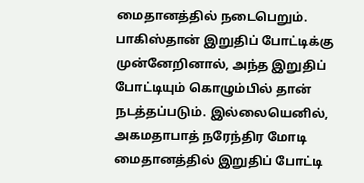மைதானத்தில் நடைபெறும். பாகிஸ்தான் இறுதிப் போட்டிக்கு முன்னேறினால், அந்த இறுதிப் போட்டியும் கொழும்பில் தான் நடத்தப்படும். இல்லையெனில், அகமதாபாத் நரேந்திர மோடி மைதானத்தில் இறுதிப் போட்டி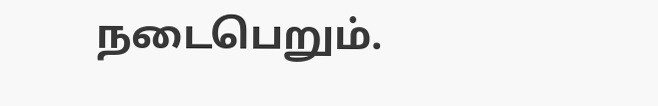நடைபெறும்.